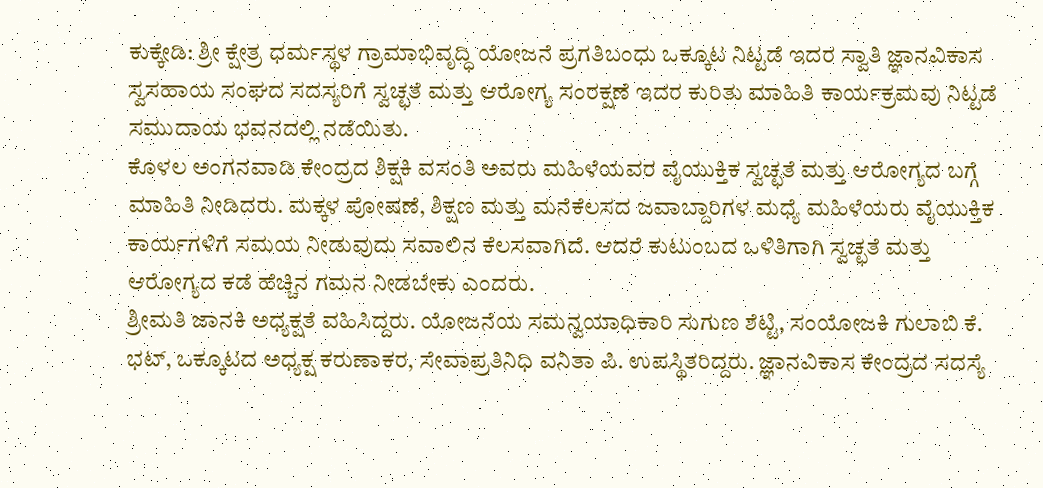ಕುಕ್ಕೇಡಿ: ಶ್ರೀ ಕ್ಷೇತ್ರ ಧರ್ಮಸ್ಥಳ ಗ್ರಾಮಾಭಿವೃದ್ಧಿ ಯೋಜನೆ ಪ್ರಗತಿಬಂಧು ಒಕ್ಕೂಟ ನಿಟ್ಟಡೆ ಇದರ ಸ್ವಾತಿ ಜ್ಞಾನವಿಕಾಸ ಸ್ವಸಹಾಯ ಸಂಘದ ಸದಸ್ಯರಿಗೆ ಸ್ವಚ್ಛತೆ ಮತ್ತು ಆರೋಗ್ಯ ಸಂರಕ್ಷಣೆ ಇದರ ಕುರಿತು ಮಾಹಿತಿ ಕಾರ್ಯಕ್ರಮವು ನಿಟ್ಟಡೆ ಸಮುದಾಯ ಭವನದಲ್ಲಿ ನಡೆಯಿತು.
ಕೊಳಲ ಅಂಗನವಾಡಿ ಕೇಂದ್ರದ ಶಿಕ್ಷಕಿ ವಸಂತಿ ಅವರು ಮಹಿಳೆಯವರ ವೈಯುಕ್ತಿಕ ಸ್ವಚ್ಛತೆ ಮತ್ತು ಆರೋಗ್ಯದ ಬಗ್ಗೆ ಮಾಹಿತಿ ನೀಡಿದರು. ಮಕ್ಕಳ ಪೋಷಣೆ, ಶಿಕ್ಷಣ ಮತ್ತು ಮನೆಕೆಲಸದ ಜವಾಬ್ದಾರಿಗಳ ಮಧ್ಯೆ ಮಹಿಳೆಯರು ವೈಯುಕ್ತಿಕ ಕಾರ್ಯಗಳಿಗೆ ಸಮಯ ನೀಡುವುದು ಸವಾಲಿನ ಕೆಲಸವಾಗಿದೆ. ಆದರೆ ಕುಟುಂಬದ ಒಳಿತಿಗಾಗಿ ಸ್ವಚ್ಛತೆ ಮತ್ತು ಆರೋಗ್ಯದ ಕಡೆ ಹೆಚ್ಚಿನ ಗಮನ ನೀಡಬೇಕು ಎಂದರು.
ಶ್ರೀಮತಿ ಜಾನಕಿ ಅಧ್ಯಕ್ಷತೆ ವಹಿಸಿದ್ದರು. ಯೋಜನೆಯ ಸಮನ್ವಯಾಧಿಕಾರಿ ಸುಗುಣ ಶೆಟ್ಟಿ, ಸಂಯೋಜಕಿ ಗುಲಾಬಿ ಕೆ. ಭಟ್, ಒಕ್ಕೂಟದ ಅಧ್ಯಕ್ಷ ಕರುಣಾಕರ, ಸೇವಾಪ್ರತಿನಿಧಿ ವನಿತಾ ಪಿ. ಉಪಸ್ಥಿತರಿದ್ದರು. ಜ್ಞಾನವಿಕಾಸ ಕೇಂದ್ರದ ಸದಸ್ಯೆ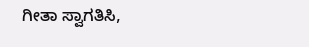ಗೀತಾ ಸ್ವಾಗತಿಸಿ,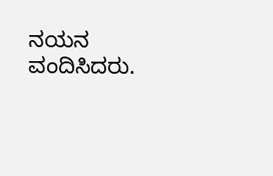ನಯನ ವಂದಿಸಿದರು.